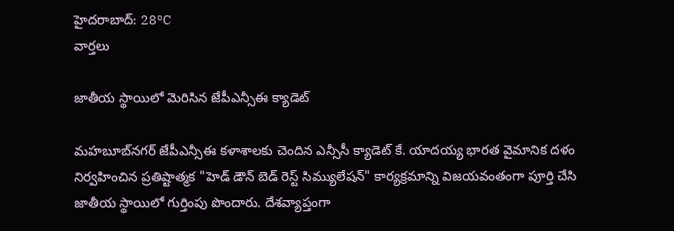హైదరాబాద్: 28°C
వార్తలు

జాతీయ స్థాయిలో మెరిసిన జేపీఎన్సీఈ క్యాడెట్

మహబూబ్‌నగర్ జేపీఎన్సీఈ కళాశాలకు చెందిన ఎన్సీసీ క్యాడెట్ కే. యాదయ్య భారత వైమానిక దళం నిర్వహించిన ప్రతిష్టాత్మక "హెడ్ డౌన్ బెడ్ రెస్ట్ సిమ్యులేషన్" కార్యక్రమాన్ని విజయవంతంగా పూర్తి చేసి జాతీయ స్థాయిలో గుర్తింపు పొందారు. దేశవ్యాప్తంగా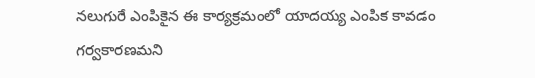నలుగురే ఎంపికైన ఈ కార్యక్రమంలో యాదయ్య ఎంపిక కావడం గర్వకారణమని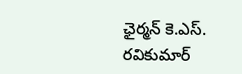ఛైర్మన్ కె.ఎస్. రవికుమార్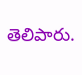తెలిపారు.